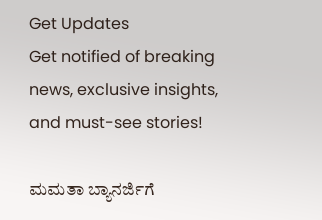Get Updates
Get notified of breaking news, exclusive insights, and must-see stories!

ಮಮತಾ ಬ್ಯಾನರ್ಜಿಗೆ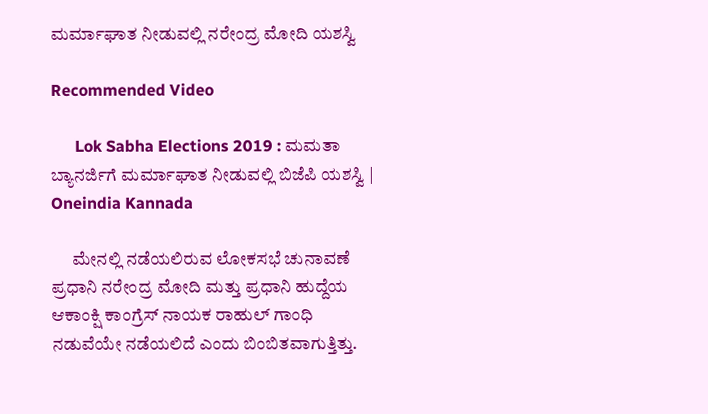ಮರ್ಮಾಘಾತ ನೀಡುವಲ್ಲಿ ನರೇಂದ್ರ ಮೋದಿ ಯಶಸ್ವಿ

Recommended Video

      Lok Sabha Elections 2019 : ಮಮತಾ ಬ್ಯಾನರ್ಜಿಗೆ ಮರ್ಮಾಘಾತ ನೀಡುವಲ್ಲಿ ಬಿಜೆಪಿ ಯಶಸ್ವಿ | Oneindia Kannada

      ಮೇನಲ್ಲಿ ನಡೆಯಲಿರುವ ಲೋಕಸಭೆ ಚುನಾವಣೆ ಪ್ರಧಾನಿ ನರೇಂದ್ರ ಮೋದಿ ಮತ್ತು ಪ್ರಧಾನಿ ಹುದ್ದೆಯ ಆಕಾಂಕ್ಷಿ ಕಾಂಗ್ರೆಸ್ ನಾಯಕ ರಾಹುಲ್ ಗಾಂಧಿ ನಡುವೆಯೇ ನಡೆಯಲಿದೆ ಎಂದು ಬಿಂಬಿತವಾಗುತ್ತಿತ್ತು.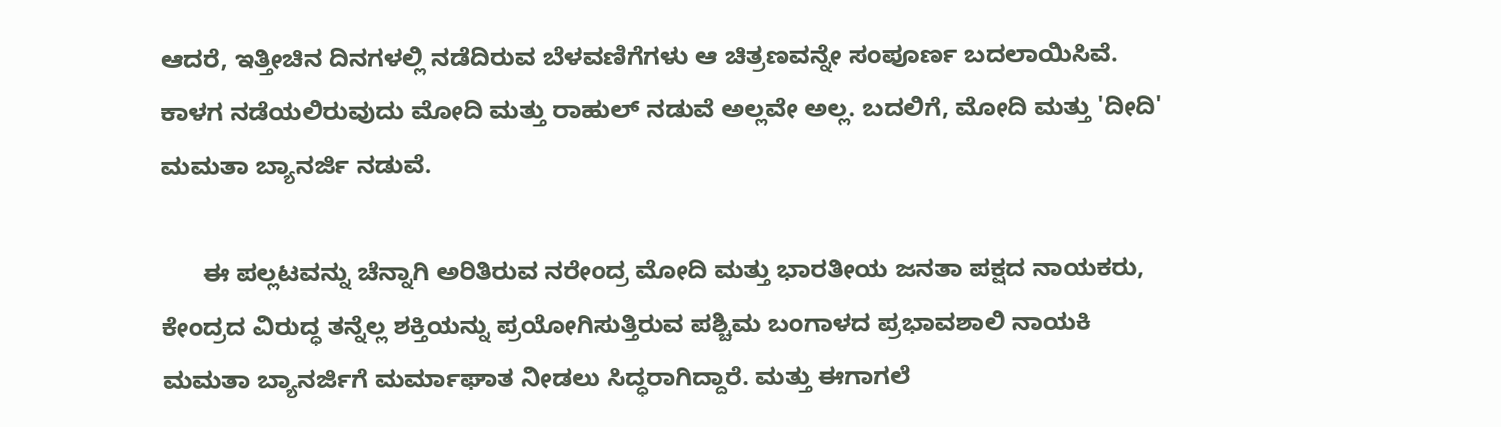ಆದರೆ, ಇತ್ತೀಚಿನ ದಿನಗಳಲ್ಲಿ ನಡೆದಿರುವ ಬೆಳವಣಿಗೆಗಳು ಆ ಚಿತ್ರಣವನ್ನೇ ಸಂಪೂರ್ಣ ಬದಲಾಯಿಸಿವೆ. ಕಾಳಗ ನಡೆಯಲಿರುವುದು ಮೋದಿ ಮತ್ತು ರಾಹುಲ್ ನಡುವೆ ಅಲ್ಲವೇ ಅಲ್ಲ. ಬದಲಿಗೆ, ಮೋದಿ ಮತ್ತು 'ದೀದಿ' ಮಮತಾ ಬ್ಯಾನರ್ಜಿ ನಡುವೆ.

      ಈ ಪಲ್ಲಟವನ್ನು ಚೆನ್ನಾಗಿ ಅರಿತಿರುವ ನರೇಂದ್ರ ಮೋದಿ ಮತ್ತು ಭಾರತೀಯ ಜನತಾ ಪಕ್ಷದ ನಾಯಕರು, ಕೇಂದ್ರದ ವಿರುದ್ಧ ತನ್ನೆಲ್ಲ ಶಕ್ತಿಯನ್ನು ಪ್ರಯೋಗಿಸುತ್ತಿರುವ ಪಶ್ಚಿಮ ಬಂಗಾಳದ ಪ್ರಭಾವಶಾಲಿ ನಾಯಕಿ ಮಮತಾ ಬ್ಯಾನರ್ಜಿಗೆ ಮರ್ಮಾಘಾತ ನೀಡಲು ಸಿದ್ಧರಾಗಿದ್ದಾರೆ. ಮತ್ತು ಈಗಾಗಲೆ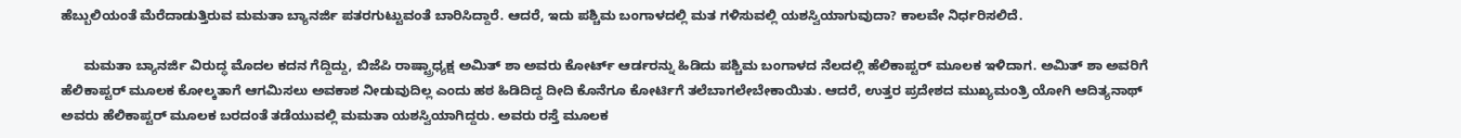ಹೆಬ್ಬುಲಿಯಂತೆ ಮೆರೆದಾಡುತ್ತಿರುವ ಮಮತಾ ಬ್ಯಾನರ್ಜಿ ಪತರಗುಟ್ಟುವಂತೆ ಬಾರಿಸಿದ್ದಾರೆ. ಆದರೆ, ಇದು ಪಶ್ಚಿಮ ಬಂಗಾಳದಲ್ಲಿ ಮತ ಗಳಿಸುವಲ್ಲಿ ಯಶಸ್ವಿಯಾಗುವುದಾ? ಕಾಲವೇ ನಿರ್ಧರಿಸಲಿದೆ.

      ಮಮತಾ ಬ್ಯಾನರ್ಜಿ ವಿರುದ್ಧ ಮೊದಲ ಕದನ ಗೆದ್ದಿದ್ದು, ಬಿಜೆಪಿ ರಾಷ್ಟ್ರಾಧ್ಯಕ್ಷ ಅಮಿತ್ ಶಾ ಅವರು ಕೋರ್ಟ್ ಆರ್ಡರನ್ನು ಹಿಡಿದು ಪಶ್ಚಿಮ ಬಂಗಾಳದ ನೆಲದಲ್ಲಿ ಹೆಲಿಕಾಪ್ಟರ್ ಮೂಲಕ ಇಳಿದಾಗ. ಅಮಿತ್ ಶಾ ಅವರಿಗೆ ಹೆಲಿಕಾಪ್ಟರ್ ಮೂಲಕ ಕೋಲ್ಕತಾಗೆ ಆಗಮಿಸಲು ಅವಕಾಶ ನೀಡುವುದಿಲ್ಲ ಎಂದು ಹಠ ಹಿಡಿದಿದ್ದ ದೀದಿ ಕೊನೆಗೂ ಕೋರ್ಟಿಗೆ ತಲೆಬಾಗಲೇಬೇಕಾಯಿತು. ಆದರೆ, ಉತ್ತರ ಪ್ರದೇಶದ ಮುಖ್ಯಮಂತ್ರಿ ಯೋಗಿ ಆದಿತ್ಯನಾಥ್ ಅವರು ಹೆಲಿಕಾಪ್ಟರ್ ಮೂಲಕ ಬರದಂತೆ ತಡೆಯುವಲ್ಲಿ ಮಮತಾ ಯಶಸ್ವಿಯಾಗಿದ್ದರು. ಅವರು ರಸ್ತೆ ಮೂಲಕ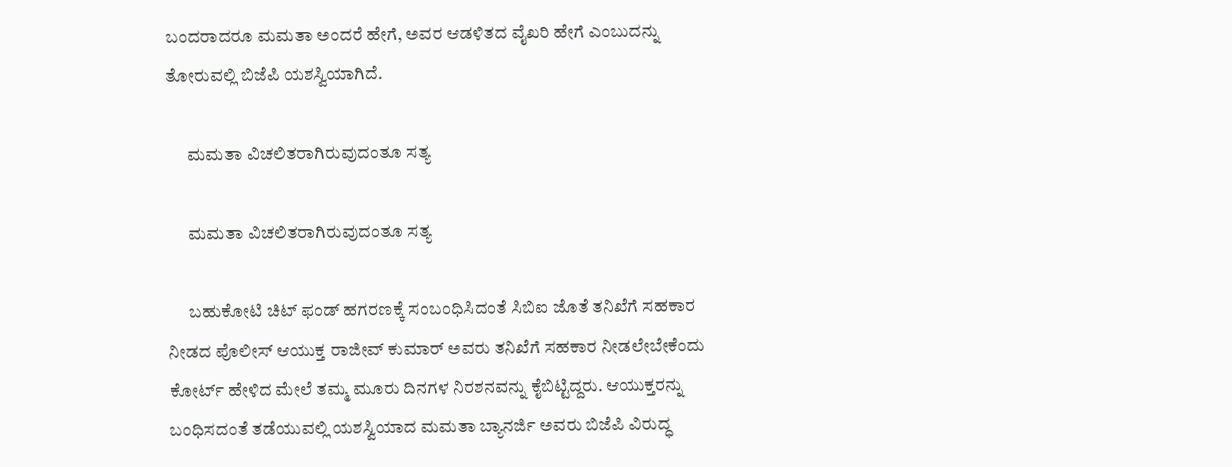ಬಂದರಾದರೂ ಮಮತಾ ಅಂದರೆ ಹೇಗೆ, ಅವರ ಆಡಳಿತದ ವೈಖರಿ ಹೇಗೆ ಎಂಬುದನ್ನು ತೋರುವಲ್ಲಿ ಬಿಜೆಪಿ ಯಶಸ್ವಿಯಾಗಿದೆ.

      ಮಮತಾ ವಿಚಲಿತರಾಗಿರುವುದಂತೂ ಸತ್ಯ

      ಮಮತಾ ವಿಚಲಿತರಾಗಿರುವುದಂತೂ ಸತ್ಯ

      ಬಹುಕೋಟಿ ಚಿಟ್ ಫಂಡ್ ಹಗರಣಕ್ಕೆ ಸಂಬಂಧಿಸಿದಂತೆ ಸಿಬಿಐ ಜೊತೆ ತನಿಖೆಗೆ ಸಹಕಾರ ನೀಡದ ಪೊಲೀಸ್ ಆಯುಕ್ತ ರಾಜೀವ್ ಕುಮಾರ್ ಅವರು ತನಿಖೆಗೆ ಸಹಕಾರ ನೀಡಲೇಬೇಕೆಂದು ಕೋರ್ಟ್ ಹೇಳಿದ ಮೇಲೆ ತಮ್ಮ ಮೂರು ದಿನಗಳ ನಿರಶನವನ್ನು ಕೈಬಿಟ್ಟಿದ್ದರು. ಆಯುಕ್ತರನ್ನು ಬಂಧಿಸದಂತೆ ತಡೆಯುವಲ್ಲಿ ಯಶಸ್ವಿಯಾದ ಮಮತಾ ಬ್ಯಾನರ್ಜಿ ಅವರು ಬಿಜೆಪಿ ವಿರುದ್ಧ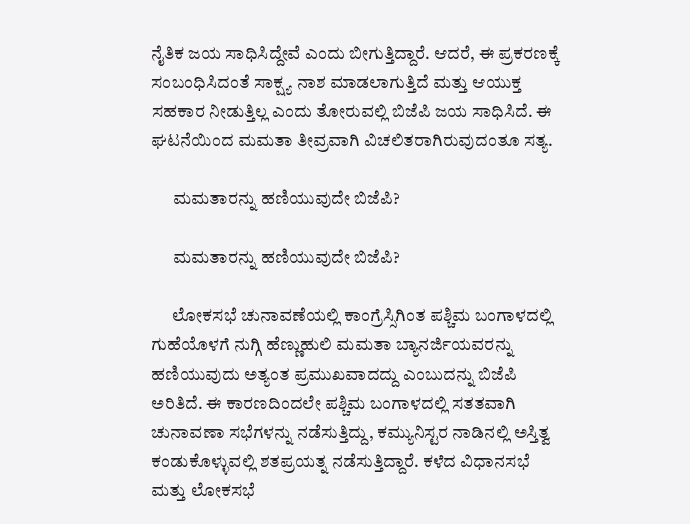ನೈತಿಕ ಜಯ ಸಾಧಿಸಿದ್ದೇವೆ ಎಂದು ಬೀಗುತ್ತಿದ್ದಾರೆ. ಆದರೆ, ಈ ಪ್ರಕರಣಕ್ಕೆ ಸಂಬಂಧಿಸಿದಂತೆ ಸಾಕ್ಷ್ಯ ನಾಶ ಮಾಡಲಾಗುತ್ತಿದೆ ಮತ್ತು ಆಯುಕ್ತ ಸಹಕಾರ ನೀಡುತ್ತಿಲ್ಲ ಎಂದು ತೋರುವಲ್ಲಿ ಬಿಜೆಪಿ ಜಯ ಸಾಧಿಸಿದೆ. ಈ ಘಟನೆಯಿಂದ ಮಮತಾ ತೀವ್ರವಾಗಿ ವಿಚಲಿತರಾಗಿರುವುದಂತೂ ಸತ್ಯ.

      ಮಮತಾರನ್ನು ಹಣಿಯುವುದೇ ಬಿಜೆಪಿ?

      ಮಮತಾರನ್ನು ಹಣಿಯುವುದೇ ಬಿಜೆಪಿ?

      ಲೋಕಸಭೆ ಚುನಾವಣೆಯಲ್ಲಿ ಕಾಂಗ್ರೆಸ್ಸಿಗಿಂತ ಪಶ್ಚಿಮ ಬಂಗಾಳದಲ್ಲಿ ಗುಹೆಯೊಳಗೆ ನುಗ್ಗಿ ಹೆಣ್ಣುಹುಲಿ ಮಮತಾ ಬ್ಯಾನರ್ಜಿಯವರನ್ನು ಹಣಿಯುವುದು ಅತ್ಯಂತ ಪ್ರಮುಖವಾದದ್ದು ಎಂಬುದನ್ನು ಬಿಜೆಪಿ ಅರಿತಿದೆ. ಈ ಕಾರಣದಿಂದಲೇ ಪಶ್ಚಿಮ ಬಂಗಾಳದಲ್ಲಿ ಸತತವಾಗಿ ಚುನಾವಣಾ ಸಭೆಗಳನ್ನು ನಡೆಸುತ್ತಿದ್ದು, ಕಮ್ಯುನಿಸ್ಟರ ನಾಡಿನಲ್ಲಿ ಅಸ್ತಿತ್ವ ಕಂಡುಕೊಳ್ಳುವಲ್ಲಿ ಶತಪ್ರಯತ್ನ ನಡೆಸುತ್ತಿದ್ದಾರೆ. ಕಳೆದ ವಿಧಾನಸಭೆ ಮತ್ತು ಲೋಕಸಭೆ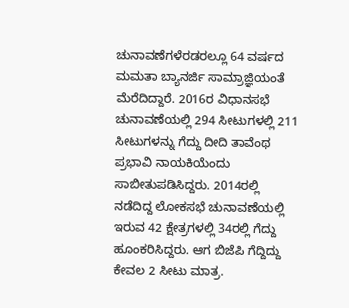ಚುನಾವಣೆಗಳೆರಡರಲ್ಲೂ 64 ವರ್ಷದ ಮಮತಾ ಬ್ಯಾನರ್ಜಿ ಸಾಮ್ರಾಜ್ಞಿಯಂತೆ ಮೆರೆದಿದ್ದಾರೆ. 2016ರ ವಿಧಾನಸಭೆ ಚುನಾವಣೆಯಲ್ಲಿ 294 ಸೀಟುಗಳಲ್ಲಿ 211 ಸೀಟುಗಳನ್ನು ಗೆದ್ದು ದೀದಿ ತಾವೆಂಥ ಪ್ರಭಾವಿ ನಾಯಕಿಯೆಂದು ಸಾಬೀತುಪಡಿಸಿದ್ದರು. 2014ರಲ್ಲಿ ನಡೆದಿದ್ದ ಲೋಕಸಭೆ ಚುನಾವಣೆಯಲ್ಲಿ ಇರುವ 42 ಕ್ಷೇತ್ರಗಳಲ್ಲಿ 34ರಲ್ಲಿ ಗೆದ್ದು ಹೂಂಕರಿಸಿದ್ದರು. ಆಗ ಬಿಜೆಪಿ ಗೆದ್ದಿದ್ದು ಕೇವಲ 2 ಸೀಟು ಮಾತ್ರ.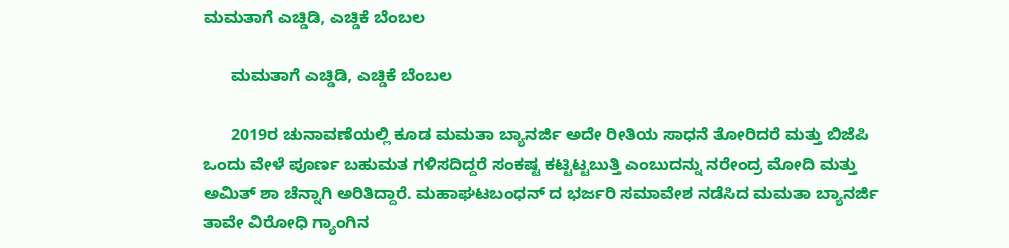ಮಮತಾಗೆ ಎಚ್ಡಿಡಿ, ಎಚ್ಡಿಕೆ ಬೆಂಬಲ

      ಮಮತಾಗೆ ಎಚ್ಡಿಡಿ, ಎಚ್ಡಿಕೆ ಬೆಂಬಲ

      2019ರ ಚುನಾವಣೆಯಲ್ಲಿ ಕೂಡ ಮಮತಾ ಬ್ಯಾನರ್ಜಿ ಅದೇ ರೀತಿಯ ಸಾಧನೆ ತೋರಿದರೆ ಮತ್ತು ಬಿಜೆಪಿ ಒಂದು ವೇಳೆ ಪೂರ್ಣ ಬಹುಮತ ಗಳಿಸದಿದ್ದರೆ ಸಂಕಷ್ಟ ಕಟ್ಟಿಟ್ಟಬುತ್ತಿ ಎಂಬುದನ್ನು ನರೇಂದ್ರ ಮೋದಿ ಮತ್ತು ಅಮಿತ್ ಶಾ ಚೆನ್ನಾಗಿ ಅರಿತಿದ್ದಾರೆ. ಮಹಾಘಟಬಂಧನ್ ದ ಭರ್ಜರಿ ಸಮಾವೇಶ ನಡೆಸಿದ ಮಮತಾ ಬ್ಯಾನರ್ಜಿ ತಾವೇ ವಿರೋಧಿ ಗ್ಯಾಂಗಿನ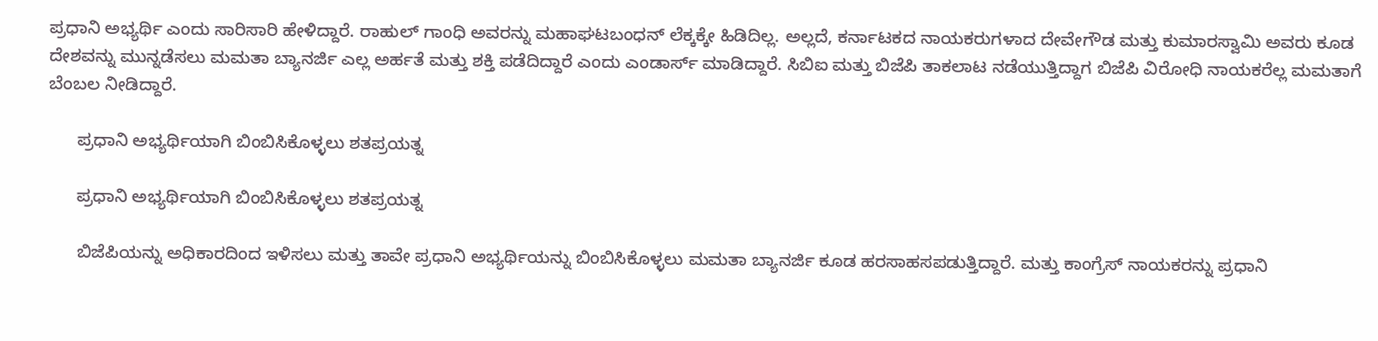ಪ್ರಧಾನಿ ಅಭ್ಯರ್ಥಿ ಎಂದು ಸಾರಿಸಾರಿ ಹೇಳಿದ್ದಾರೆ. ರಾಹುಲ್ ಗಾಂಧಿ ಅವರನ್ನು ಮಹಾಘಟಬಂಧನ್ ಲೆಕ್ಕಕ್ಕೇ ಹಿಡಿದಿಲ್ಲ. ಅಲ್ಲದೆ, ಕರ್ನಾಟಕದ ನಾಯಕರುಗಳಾದ ದೇವೇಗೌಡ ಮತ್ತು ಕುಮಾರಸ್ವಾಮಿ ಅವರು ಕೂಡ ದೇಶವನ್ನು ಮುನ್ನಡೆಸಲು ಮಮತಾ ಬ್ಯಾನರ್ಜಿ ಎಲ್ಲ ಅರ್ಹತೆ ಮತ್ತು ಶಕ್ತಿ ಪಡೆದಿದ್ದಾರೆ ಎಂದು ಎಂಡಾರ್ಸ್ ಮಾಡಿದ್ದಾರೆ. ಸಿಬಿಐ ಮತ್ತು ಬಿಜೆಪಿ ತಾಕಲಾಟ ನಡೆಯುತ್ತಿದ್ದಾಗ ಬಿಜೆಪಿ ವಿರೋಧಿ ನಾಯಕರೆಲ್ಲ ಮಮತಾಗೆ ಬೆಂಬಲ ನೀಡಿದ್ದಾರೆ.

      ಪ್ರಧಾನಿ ಅಭ್ಯರ್ಥಿಯಾಗಿ ಬಿಂಬಿಸಿಕೊಳ್ಳಲು ಶತಪ್ರಯತ್ನ

      ಪ್ರಧಾನಿ ಅಭ್ಯರ್ಥಿಯಾಗಿ ಬಿಂಬಿಸಿಕೊಳ್ಳಲು ಶತಪ್ರಯತ್ನ

      ಬಿಜೆಪಿಯನ್ನು ಅಧಿಕಾರದಿಂದ ಇಳಿಸಲು ಮತ್ತು ತಾವೇ ಪ್ರಧಾನಿ ಅಭ್ಯರ್ಥಿಯನ್ನು ಬಿಂಬಿಸಿಕೊಳ್ಳಲು ಮಮತಾ ಬ್ಯಾನರ್ಜಿ ಕೂಡ ಹರಸಾಹಸಪಡುತ್ತಿದ್ದಾರೆ. ಮತ್ತು ಕಾಂಗ್ರೆಸ್ ನಾಯಕರನ್ನು ಪ್ರಧಾನಿ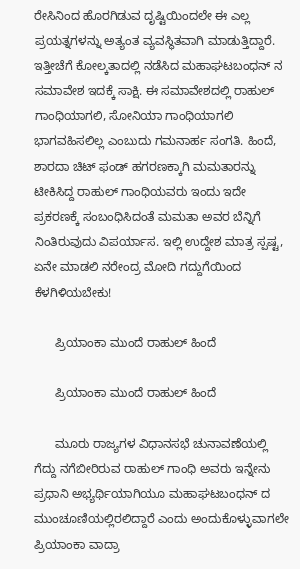ರೇಸಿನಿಂದ ಹೊರಗಿಡುವ ದೃಷ್ಟಿಯಿಂದಲೇ ಈ ಎಲ್ಲ ಪ್ರಯತ್ನಗಳನ್ನು ಅತ್ಯಂತ ವ್ಯವಸ್ಥಿತವಾಗಿ ಮಾಡುತ್ತಿದ್ದಾರೆ. ಇತ್ತೀಚೆಗೆ ಕೋಲ್ಕತಾದಲ್ಲಿ ನಡೆಸಿದ ಮಹಾಘಟಬಂಧನ್ ನ ಸಮಾವೇಶ ಇದಕ್ಕೆ ಸಾಕ್ಷಿ. ಈ ಸಮಾವೇಶದಲ್ಲಿ ರಾಹುಲ್ ಗಾಂಧಿಯಾಗಲಿ, ಸೋನಿಯಾ ಗಾಂಧಿಯಾಗಲಿ ಭಾಗವಹಿಸಲಿಲ್ಲ ಎಂಬುದು ಗಮನಾರ್ಹ ಸಂಗತಿ. ಹಿಂದೆ, ಶಾರದಾ ಚಿಟ್ ಫಂಡ್ ಹಗರಣಕ್ಕಾಗಿ ಮಮತಾರನ್ನು ಟೀಕಿಸಿದ್ದ ರಾಹುಲ್ ಗಾಂಧಿಯವರು ಇಂದು ಇದೇ ಪ್ರಕರಣಕ್ಕೆ ಸಂಬಂಧಿಸಿದಂತೆ ಮಮತಾ ಅವರ ಬೆನ್ನಿಗೆ ನಿಂತಿರುವುದು ವಿಪರ್ಯಾಸ. ಇಲ್ಲಿ ಉದ್ದೇಶ ಮಾತ್ರ ಸ್ಪಷ್ಟ, ಏನೇ ಮಾಡಲಿ ನರೇಂದ್ರ ಮೋದಿ ಗದ್ದುಗೆಯಿಂದ ಕೆಳಗಿಳಿಯಬೇಕು!

      ಪ್ರಿಯಾಂಕಾ ಮುಂದೆ ರಾಹುಲ್ ಹಿಂದೆ

      ಪ್ರಿಯಾಂಕಾ ಮುಂದೆ ರಾಹುಲ್ ಹಿಂದೆ

      ಮೂರು ರಾಜ್ಯಗಳ ವಿಧಾನಸಭೆ ಚುನಾವಣೆಯಲ್ಲಿ ಗೆದ್ದು ನಗೆಬೀರಿರುವ ರಾಹುಲ್ ಗಾಂಧಿ ಅವರು ಇನ್ನೇನು ಪ್ರಧಾನಿ ಅಭ್ಯರ್ಥಿಯಾಗಿಯೂ ಮಹಾಘಟಬಂಧನ್ ದ ಮುಂಚೂಣಿಯಲ್ಲಿರಲಿದ್ದಾರೆ ಎಂದು ಅಂದುಕೊಳ್ಳುವಾಗಲೇ ಪ್ರಿಯಾಂಕಾ ವಾದ್ರಾ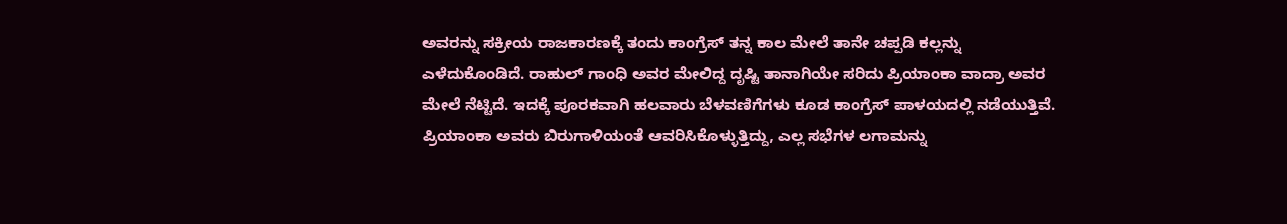ಅವರನ್ನು ಸಕ್ರೀಯ ರಾಜಕಾರಣಕ್ಕೆ ತಂದು ಕಾಂಗ್ರೆಸ್ ತನ್ನ ಕಾಲ ಮೇಲೆ ತಾನೇ ಚಪ್ಪಡಿ ಕಲ್ಲನ್ನು ಎಳೆದುಕೊಂಡಿದೆ. ರಾಹುಲ್ ಗಾಂಧಿ ಅವರ ಮೇಲಿದ್ದ ದೃಷ್ಟಿ ತಾನಾಗಿಯೇ ಸರಿದು ಪ್ರಿಯಾಂಕಾ ವಾದ್ರಾ ಅವರ ಮೇಲೆ ನೆಟ್ಟಿದೆ. ಇದಕ್ಕೆ ಪೂರಕವಾಗಿ ಹಲವಾರು ಬೆಳವಣಿಗೆಗಳು ಕೂಡ ಕಾಂಗ್ರೆಸ್ ಪಾಳಯದಲ್ಲಿ ನಡೆಯುತ್ತಿವೆ. ಪ್ರಿಯಾಂಕಾ ಅವರು ಬಿರುಗಾಳಿಯಂತೆ ಆವರಿಸಿಕೊಳ್ಳುತ್ತಿದ್ದು, ಎಲ್ಲ ಸಭೆಗಳ ಲಗಾಮನ್ನು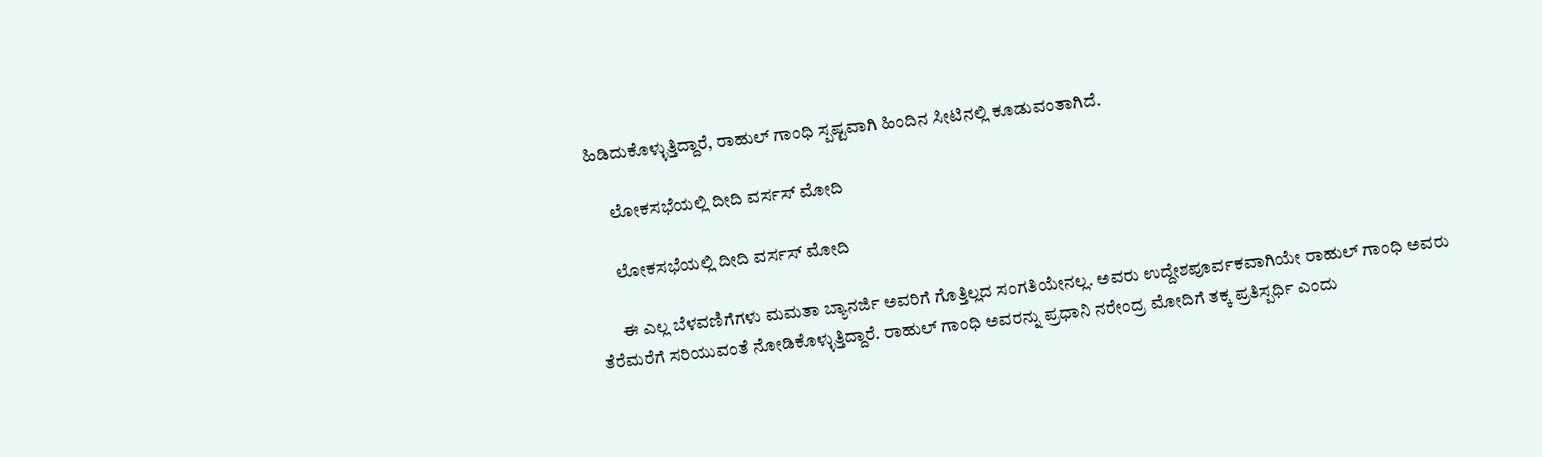ಹಿಡಿದುಕೊಳ್ಳುತ್ತಿದ್ದಾರೆ, ರಾಹುಲ್ ಗಾಂಧಿ ಸ್ಪಷ್ಟವಾಗಿ ಹಿಂದಿನ ಸೀಟಿನಲ್ಲಿ ಕೂಡುವಂತಾಗಿದೆ.

      ಲೋಕಸಭೆಯಲ್ಲಿ ದೀದಿ ವರ್ಸಸ್ ಮೋದಿ

      ಲೋಕಸಭೆಯಲ್ಲಿ ದೀದಿ ವರ್ಸಸ್ ಮೋದಿ

      ಈ ಎಲ್ಲ ಬೆಳವಣಿಗೆಗಳು ಮಮತಾ ಬ್ಯಾನರ್ಜಿ ಅವರಿಗೆ ಗೊತ್ತಿಲ್ಲದ ಸಂಗತಿಯೇನಲ್ಲ. ಅವರು ಉದ್ದೇಶಪೂರ್ವಕವಾಗಿಯೇ ರಾಹುಲ್ ಗಾಂಧಿ ಅವರು ತೆರೆಮರೆಗೆ ಸರಿಯುವಂತೆ ನೋಡಿಕೊಳ್ಳುತ್ತಿದ್ದಾರೆ. ರಾಹುಲ್ ಗಾಂಧಿ ಅವರನ್ನು ಪ್ರಧಾನಿ ನರೇಂದ್ರ ಮೋದಿಗೆ ತಕ್ಕ ಪ್ರತಿಸ್ಪರ್ಧಿ ಎಂದು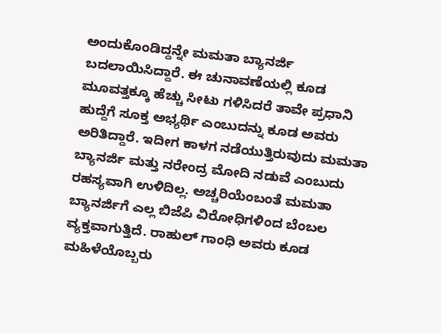ಅಂದುಕೊಂಡಿದ್ದನ್ನೇ ಮಮತಾ ಬ್ಯಾನರ್ಜಿ ಬದಲಾಯಿಸಿದ್ದಾರೆ. ಈ ಚುನಾವಣೆಯಲ್ಲಿ ಕೂಡ ಮೂವತ್ತಕ್ಕೂ ಹೆಚ್ಚು ಸೀಟು ಗಳಿಸಿದರೆ ತಾವೇ ಪ್ರಧಾನಿ ಹುದ್ದೆಗೆ ಸೂಕ್ತ ಅಭ್ಯರ್ಥಿ ಎಂಬುದನ್ನು ಕೂಡ ಅವರು ಅರಿತಿದ್ದಾರೆ. ಇದೀಗ ಕಾಳಗ ನಡೆಯುತ್ತಿರುವುದು ಮಮತಾ ಬ್ಯಾನರ್ಜಿ ಮತ್ತು ನರೇಂದ್ರ ಮೋದಿ ನಡುವೆ ಎಂಬುದು ರಹಸ್ಯವಾಗಿ ಉಳಿದಿಲ್ಲ. ಅಚ್ಚರಿಯೆಂಬಂತೆ ಮಮತಾ ಬ್ಯಾನರ್ಜಿಗೆ ಎಲ್ಲ ಬಿಜೆಪಿ ವಿರೋಧಿಗಳಿಂದ ಬೆಂಬಲ ವ್ಯಕ್ತವಾಗುತ್ತಿದೆ. ರಾಹುಲ್ ಗಾಂಧಿ ಅವರು ಕೂಡ ಮಹಿಳೆಯೊಬ್ಬರು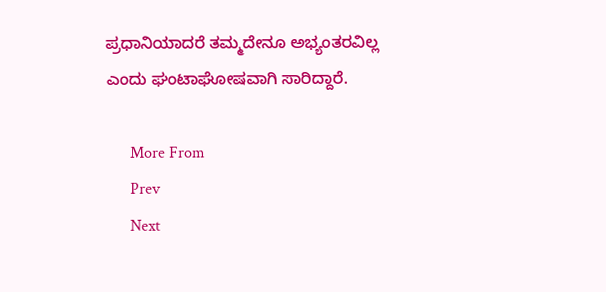ಪ್ರಧಾನಿಯಾದರೆ ತಮ್ಮದೇನೂ ಅಭ್ಯಂತರವಿಲ್ಲ ಎಂದು ಘಂಟಾಘೋಷವಾಗಿ ಸಾರಿದ್ದಾರೆ.

      More From
      Prev
      Next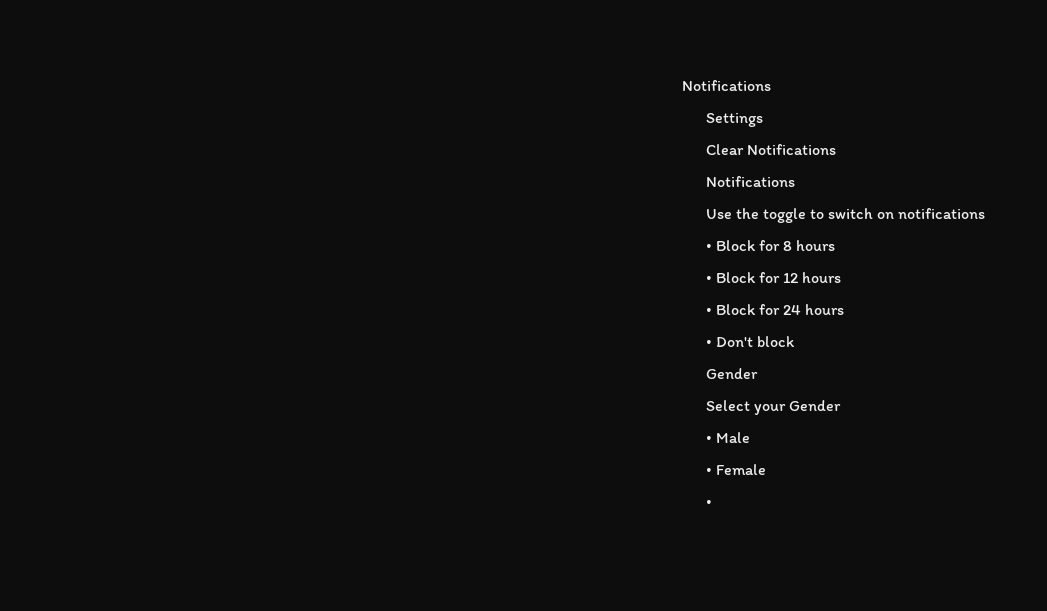Notifications
      Settings
      Clear Notifications
      Notifications
      Use the toggle to switch on notifications
      • Block for 8 hours
      • Block for 12 hours
      • Block for 24 hours
      • Don't block
      Gender
      Select your Gender
      • Male
      • Female
      •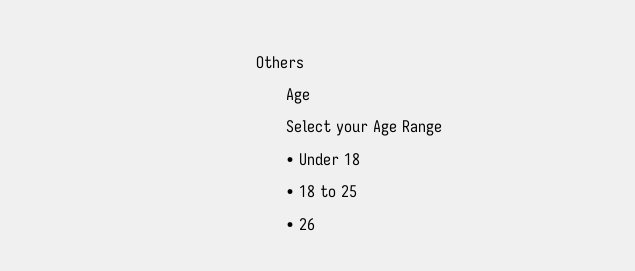Others
      Age
      Select your Age Range
      • Under 18
      • 18 to 25
      • 26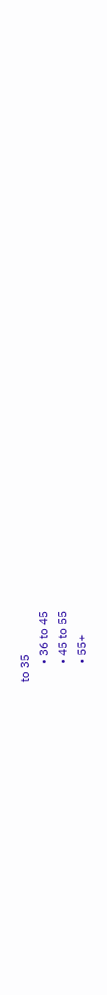to 35
      • 36 to 45
      • 45 to 55
      • 55+